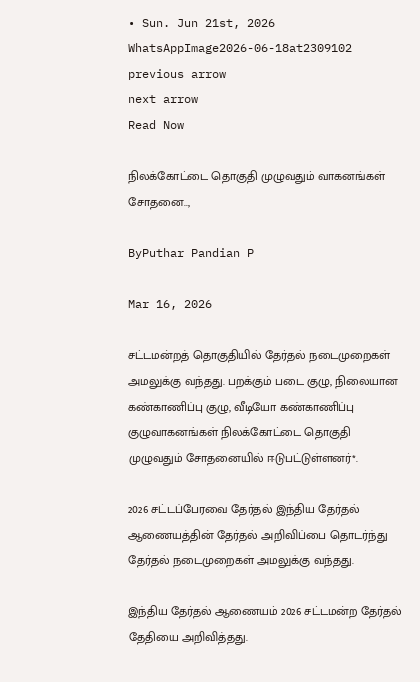• Sun. Jun 21st, 2026
WhatsAppImage2026-06-18at2309102
previous arrow
next arrow
Read Now

நிலக்கோட்டை தொகுதி முழுவதும் வாகனங்கள் சோதனை..,

ByPuthar Pandian P

Mar 16, 2026

சட்டமன்றத் தொகுதியில் தேர்தல் நடைமுறைகள் அமலுக்கு வந்தது. பறக்கும் படை குழு, நிலையான கண்காணிப்பு குழு, வீடியோ கண்காணிப்பு குழுவாகனங்கள் நிலக்கோட்டை தொகுதி முழுவதும் சோதனையில் ஈடுபட்டுள்ளனர்*.

2026 சட்டப்பேரவை தேர்தல் இந்திய தேர்தல் ஆணையத்தின் தேர்தல் அறிவிப்பை தொடர்ந்து தேர்தல் நடைமுறைகள் அமலுக்கு வந்தது.

இந்திய தேர்தல் ஆணையம் 2026 சட்டமன்ற தேர்தல் தேதியை அறிவித்தது.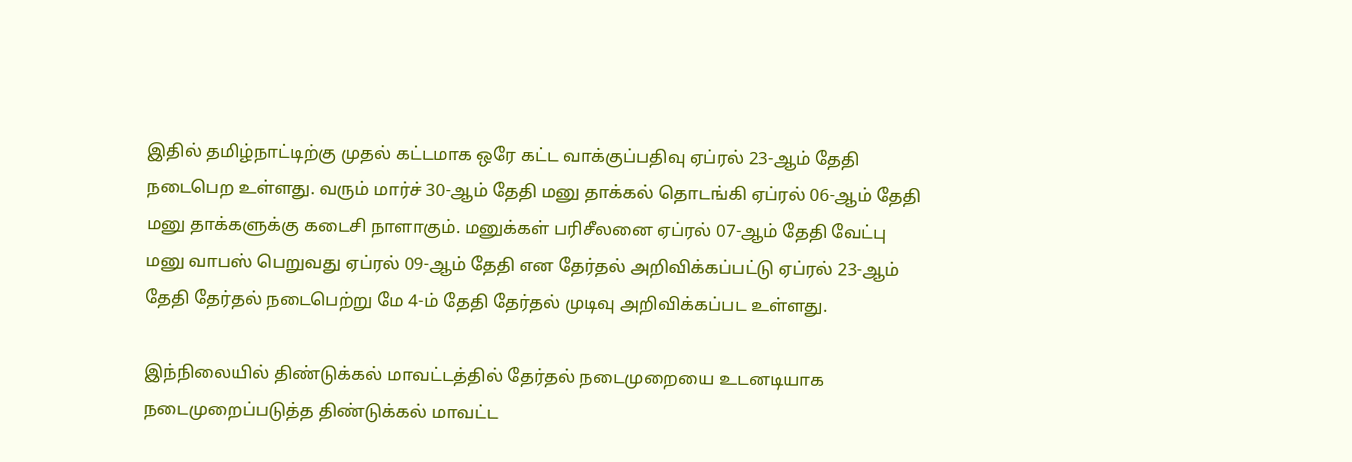இதில் தமிழ்நாட்டிற்கு முதல் கட்டமாக ஒரே கட்ட வாக்குப்பதிவு ஏப்ரல் 23-ஆம் தேதி நடைபெற உள்ளது. வரும் மார்ச் 30-ஆம் தேதி மனு தாக்கல் தொடங்கி ஏப்ரல் 06-ஆம் தேதி மனு தாக்களுக்கு கடைசி நாளாகும். மனுக்கள் பரிசீலனை ஏப்ரல் 07-ஆம் தேதி வேட்பு மனு வாபஸ் பெறுவது ஏப்ரல் 09-ஆம் தேதி என தேர்தல் அறிவிக்கப்பட்டு ஏப்ரல் 23-ஆம் தேதி தேர்தல் நடைபெற்று மே 4-ம் தேதி தேர்தல் முடிவு அறிவிக்கப்பட உள்ளது.

இந்நிலையில் திண்டுக்கல் மாவட்டத்தில் தேர்தல் நடைமுறையை உடனடியாக நடைமுறைப்படுத்த திண்டுக்கல் மாவட்ட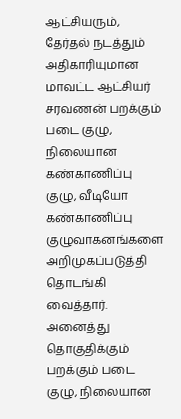ஆட்சியரும், தேர்தல் நடத்தும் அதிகாரியுமான மாவட்ட ஆட்சியர் சரவணன் பறக்கும் படை குழு, நிலையான கண்காணிப்பு குழு, வீடியோ கண்காணிப்பு குழுவாகனங்களை அறிமுகப்படுத்தி தொடங்கி வைத்தார். அனைத்து தொகுதிக்கும் பறக்கும் படை குழு, நிலையான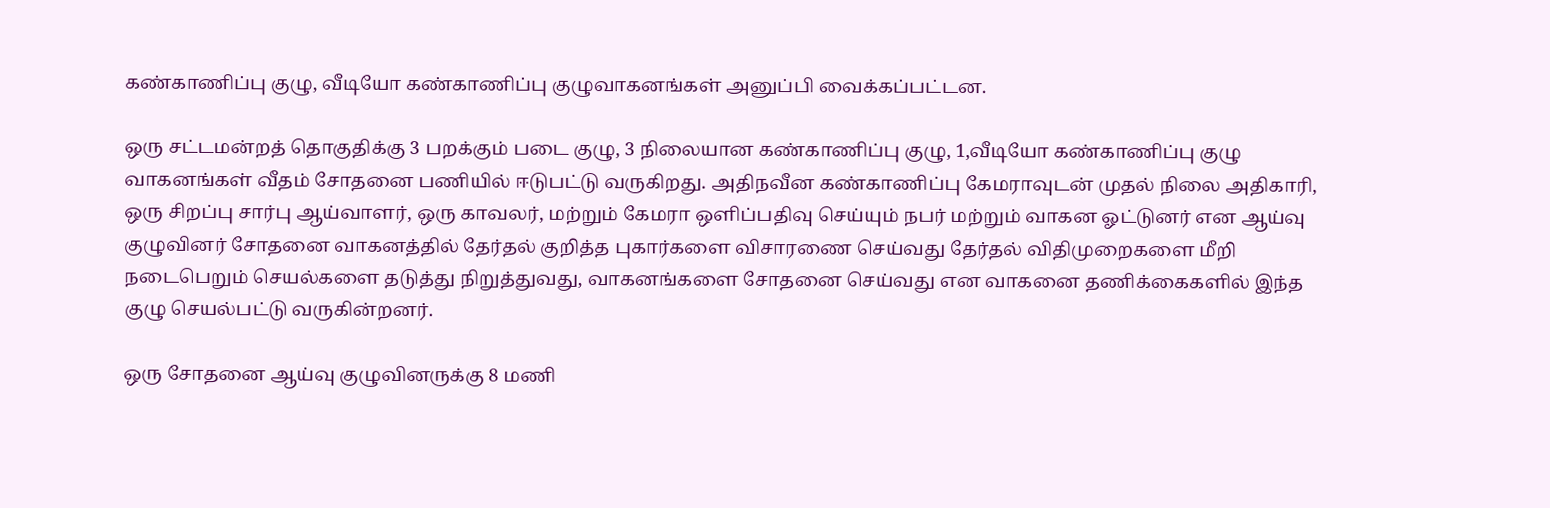கண்காணிப்பு குழு, வீடியோ கண்காணிப்பு குழுவாகனங்கள் அனுப்பி வைக்கப்பட்டன.

ஒரு சட்டமன்றத் தொகுதிக்கு 3 பறக்கும் படை குழு, 3 நிலையான கண்காணிப்பு குழு, 1,வீடியோ கண்காணிப்பு குழு வாகனங்கள் வீதம் சோதனை பணியில் ஈடுபட்டு வருகிறது. அதிநவீன கண்காணிப்பு கேமராவுடன் முதல் நிலை அதிகாரி, ஒரு சிறப்பு சார்பு ஆய்வாளர், ஒரு காவலர், மற்றும் கேமரா ஒளிப்பதிவு செய்யும் நபர் மற்றும் வாகன ஓட்டுனர் என ஆய்வு குழுவினர் சோதனை வாகனத்தில் தேர்தல் குறித்த புகார்களை விசாரணை செய்வது தேர்தல் விதிமுறைகளை மீறி நடைபெறும் செயல்களை தடுத்து நிறுத்துவது, வாகனங்களை சோதனை செய்வது என வாகனை தணிக்கைகளில் இந்த குழு செயல்பட்டு வருகின்றனர்.

ஒரு சோதனை ஆய்வு குழுவினருக்கு 8 மணி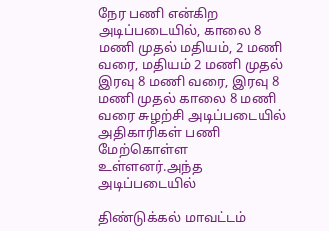நேர பணி என்கிற அடிப்படையில், காலை 8 மணி முதல் மதியம், 2 மணி வரை, மதியம் 2 மணி முதல் இரவு 8 மணி வரை, இரவு 8 மணி முதல் காலை 8 மணி வரை சுழற்சி அடிப்படையில் அதிகாரிகள் பணி மேற்கொள்ள உள்ளனர்.அந்த அடிப்படையில்

திண்டுக்கல் மாவட்டம்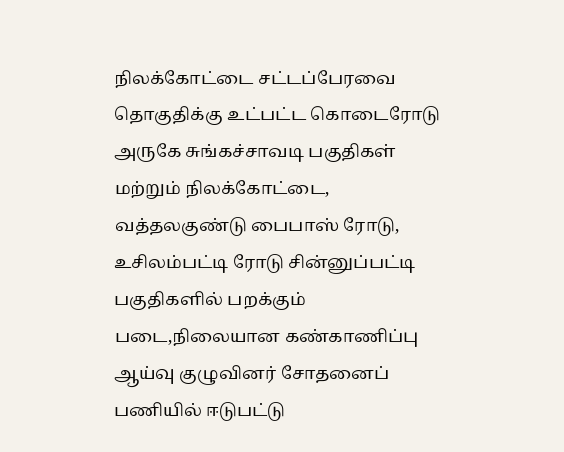நிலக்கோட்டை சட்டப்பேரவை தொகுதிக்கு உட்பட்ட கொடைரோடு அருகே சுங்கச்சாவடி பகுதிகள் மற்றும் நிலக்கோட்டை, வத்தலகுண்டு பைபாஸ் ரோடு, உசிலம்பட்டி ரோடு சின்னுப்பட்டி பகுதிகளில் பறக்கும் படை,நிலையான கண்காணிப்பு ஆய்வு குழுவினர் சோதனைப் பணியில் ஈடுபட்டு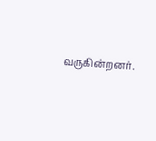வருகின்றனர்.